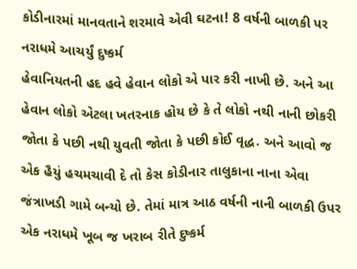કોડીનારમાં માનવતાને શરમાવે એવી ઘટના! 8 વર્ષની બાળકી પર નરાધમે આચર્યું દુષ્કર્મ
હેવાનિયતની હદ હવે હેવાન લોકો એ પાર કરી નાખી છે. અને આ હેવાન લોકો એટલા ખતરનાક હોય છે કે તે લોકો નથી નાની છોકરી જોતા કે પછી નથી યુવતી જોતા કે પછી કોઈ વૃદ્ધ. અને આવો જ એક હૈયું હચમચાવી દે તો કેસ કોડીનાર તાલુકાના નાના એવા જંત્રાખડી ગામે બન્યો છે. તેમાં માત્ર આઠ વર્ષની નાની બાળકી ઉપર એક નરાધમે ખૂબ જ ખરાબ રીતે દુષ્કર્મ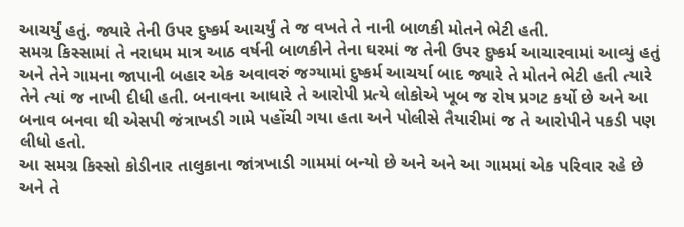આચર્યું હતું. જ્યારે તેની ઉપર દુષ્કર્મ આચર્યું તે જ વખતે તે નાની બાળકી મોતને ભેટી હતી.
સમગ્ર કિસ્સામાં તે નરાધમ માત્ર આઠ વર્ષની બાળકીને તેના ઘરમાં જ તેની ઉપર દુષ્કર્મ આચારવામાં આવ્યું હતું અને તેને ગામના જાપાની બહાર એક અવાવરું જગ્યામાં દુષ્કર્મ આચર્યા બાદ જ્યારે તે મોતને ભેટી હતી ત્યારે તેને ત્યાં જ નાખી દીધી હતી. બનાવના આધારે તે આરોપી પ્રત્યે લોકોએ ખૂબ જ રોષ પ્રગટ કર્યો છે અને આ બનાવ બનવા થી એસપી જંત્રાખડી ગામે પહોંચી ગયા હતા અને પોલીસે તૈયારીમાં જ તે આરોપીને પકડી પણ લીધો હતો.
આ સમગ્ર કિસ્સો કોડીનાર તાલુકાના જાંત્રખાડી ગામમાં બન્યો છે અને અને આ ગામમાં એક પરિવાર રહે છે અને તે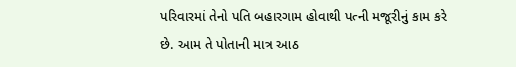પરિવારમાં તેનો પતિ બહારગામ હોવાથી પત્ની મજૂરીનું કામ કરે છે. આમ તે પોતાની માત્ર આઠ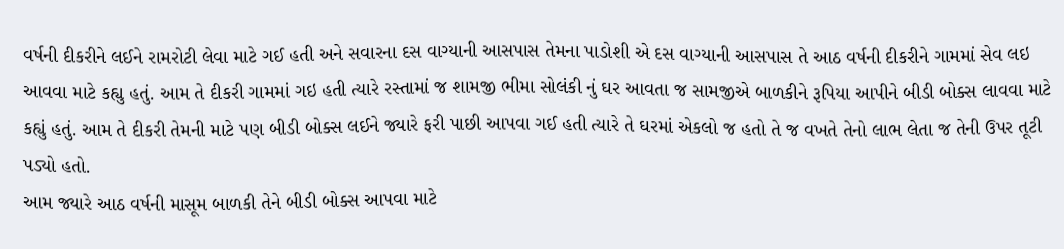વર્ષની દીકરીને લઈને રામરોટી લેવા માટે ગઈ હતી અને સવારના દસ વાગ્યાની આસપાસ તેમના પાડોશી એ દસ વાગ્યાની આસપાસ તે આઠ વર્ષની દીકરીને ગામમાં સેવ લઇ આવવા માટે કહ્યુ હતું. આમ તે દીકરી ગામમાં ગઇ હતી ત્યારે રસ્તામાં જ શામજી ભીમા સોલંકી નું ઘર આવતા જ સામજીએ બાળકીને રૂપિયા આપીને બીડી બોક્સ લાવવા માટે કહ્યું હતું. આમ તે દીકરી તેમની માટે પણ બીડી બોક્સ લઈને જ્યારે ફરી પાછી આપવા ગઈ હતી ત્યારે તે ઘરમાં એકલો જ હતો તે જ વખતે તેનો લાભ લેતા જ તેની ઉપર તૂટી પડ્યો હતો.
આમ જ્યારે આઠ વર્ષની માસૂમ બાળકી તેને બીડી બોક્સ આપવા માટે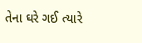તેના ઘરે ગઈ ત્યારે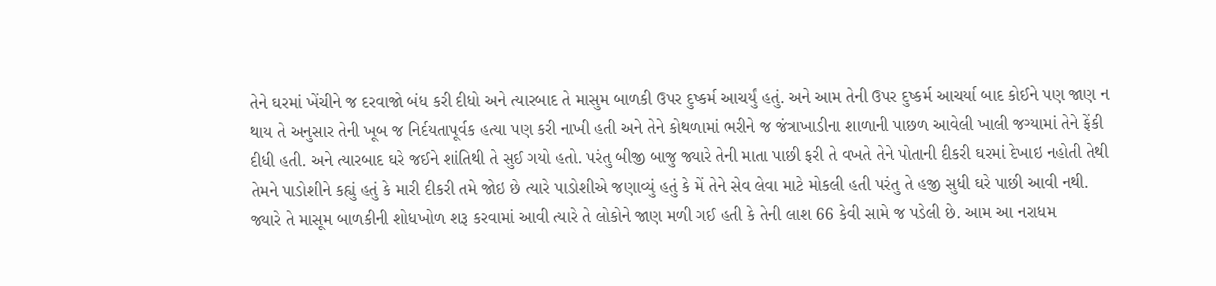તેને ઘરમાં ખેંચીને જ દરવાજો બંધ કરી દીધો અને ત્યારબાદ તે માસુમ બાળકી ઉપર દુષ્કર્મ આચર્યું હતું. અને આમ તેની ઉપર દુષ્કર્મ આચર્યા બાદ કોઈને પણ જાણ ન થાય તે અનુસાર તેની ખૂબ જ નિર્દયતાપૂર્વક હત્યા પણ કરી નાખી હતી અને તેને કોથળામાં ભરીને જ જંત્રાખાડીના શાળાની પાછળ આવેલી ખાલી જગ્યામાં તેને ફેંકી દીધી હતી. અને ત્યારબાદ ઘરે જઈને શાંતિથી તે સુઈ ગયો હતો. પરંતુ બીજી બાજુ જ્યારે તેની માતા પાછી ફરી તે વખતે તેને પોતાની દીકરી ઘરમાં દેખાઇ નહોતી તેથી તેમને પાડોશીને કહ્યું હતું કે મારી દીકરી તમે જોઇ છે ત્યારે પાડોશીએ જણાવ્યું હતું કે મેં તેને સેવ લેવા માટે મોકલી હતી પરંતુ તે હજી સુધી ઘરે પાછી આવી નથી.
જ્યારે તે માસૂમ બાળકીની શોધખોળ શરૂ કરવામાં આવી ત્યારે તે લોકોને જાણ મળી ગઈ હતી કે તેની લાશ 66 કેવી સામે જ પડેલી છે. આમ આ નરાધમ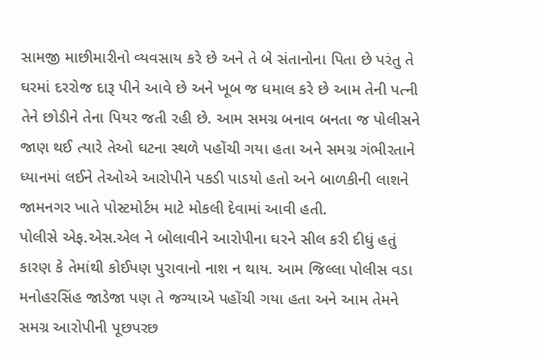સામજી માછીમારીનો વ્યવસાય કરે છે અને તે બે સંતાનોના પિતા છે પરંતુ તે ઘરમાં દરરોજ દારૂ પીને આવે છે અને ખૂબ જ ધમાલ કરે છે આમ તેની પત્ની તેને છોડીને તેના પિયર જતી રહી છે. આમ સમગ્ર બનાવ બનતા જ પોલીસને જાણ થઈ ત્યારે તેઓ ઘટના સ્થળે પહોંચી ગયા હતા અને સમગ્ર ગંભીરતાને ધ્યાનમાં લઈને તેઓએ આરોપીને પકડી પાડયો હતો અને બાળકીની લાશને જામનગર ખાતે પોસ્ટમોર્ટમ માટે મોકલી દેવામાં આવી હતી.
પોલીસે એફ.એસ.એલ ને બોલાવીને આરોપીના ઘરને સીલ કરી દીધું હતું કારણ કે તેમાંથી કોઈપણ પુરાવાનો નાશ ન થાય. આમ જિલ્લા પોલીસ વડા મનોહરસિંહ જાડેજા પણ તે જગ્યાએ પહોંચી ગયા હતા અને આમ તેમને સમગ્ર આરોપીની પૂછપરછ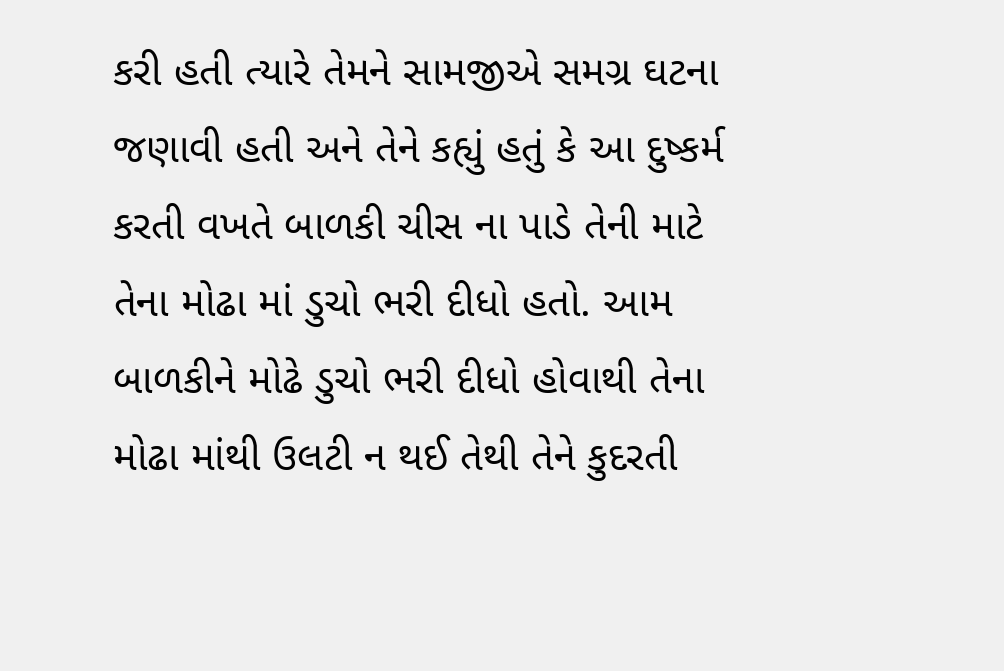કરી હતી ત્યારે તેમને સામજીએ સમગ્ર ઘટના જણાવી હતી અને તેને કહ્યું હતું કે આ દુષ્કર્મ કરતી વખતે બાળકી ચીસ ના પાડે તેની માટે તેના મોઢા માં ડુચો ભરી દીધો હતો. આમ બાળકીને મોઢે ડુચો ભરી દીધો હોવાથી તેના મોઢા માંથી ઉલટી ન થઈ તેથી તેને કુદરતી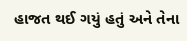હાજત થઈ ગયું હતું અને તેના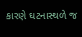કારણે ઘટનાસ્થળે જ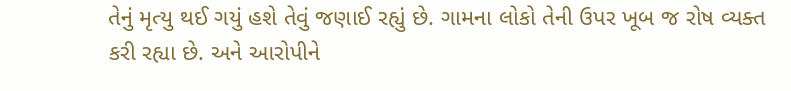તેનું મૃત્યુ થઈ ગયું હશે તેવું જણાઈ રહ્યું છે. ગામના લોકો તેની ઉપર ખૂબ જ રોષ વ્યક્ત કરી રહ્યા છે. અને આરોપીને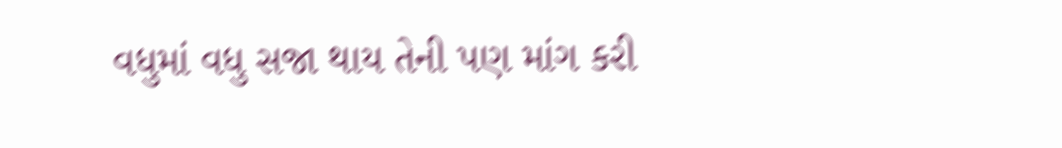વધુમાં વધુ સજા થાય તેની પણ માંગ કરી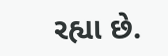રહ્યા છે.